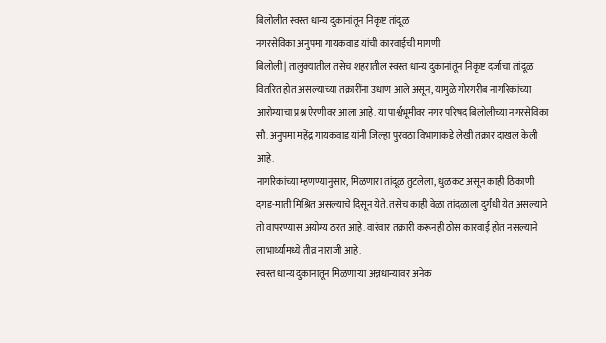बिलोलीत स्वस्त धान्य दुकानांतून निकृष्ट तांदूळ
नगरसेविका अनुपमा गायकवाड यांची कारवाईची मागणी
बिलोली| तालुक्यातील तसेच शहरातील स्वस्त धान्य दुकानांतून निकृष्ट दर्जाचा तांदूळ वितरित होत असल्याच्या तक्रारींना उधाण आले असून, यामुळे गोरगरीब नागरिकांच्या आरोग्याचा प्रश्न ऐरणीवर आला आहे. या पार्श्वभूमीवर नगर परिषद बिलोलीच्या नगरसेविका सौ. अनुपमा महेंद्र गायकवाड यांनी जिल्हा पुरवठा विभागाकडे लेखी तक्रार दाखल केली आहे.
नागरिकांच्या म्हणण्यानुसार, मिळणारा तांदूळ तुटलेला, धुळकट असून काही ठिकाणी दगड-माती मिश्रित असल्याचे दिसून येते. तसेच काही वेळा तांदळाला दुर्गंधी येत असल्याने तो वापरण्यास अयोग्य ठरत आहे. वारंवार तक्रारी करूनही ठोस कारवाई होत नसल्याने लाभार्थ्यांमध्ये तीव्र नाराजी आहे.
स्वस्त धान्य दुकानातून मिळणाऱ्या अन्नधान्यावर अनेक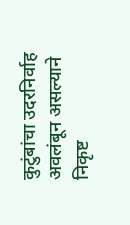कुटुंबांचा उदरनिर्वाह अवलंबून असल्याने निकृष्ट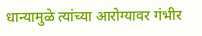धान्यामुळे त्यांच्या आरोग्यावर गंभीर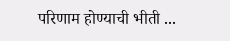परिणाम होण्याची भीती ...